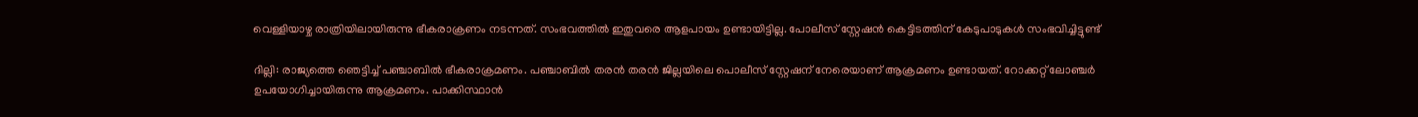വെള്ളിയാഴ്ച രാത്രിയിലായിരുന്നു ഭീകരാക്രണം നടന്നത്. സംഭവത്തില്‍ ഇതുവരെ ആളപായം ഉണ്ടായിട്ടില്ല. പോലീസ് സ്റ്റേഷന്‍ കെട്ടിടത്തിന് കേടുപാടുകള്‍ സംഭവിച്ചിട്ടുണ്ട്

ദില്ലി: രാജ്യത്തെ ഞെട്ടിച്ച് പഞ്ചാബിൽ ഭീകരാക്രമണം. പഞ്ചാബില്‍ തരൻ തരൻ ജില്ലയിലെ പൊലീസ് സ്റ്റേഷന് നേരെയാണ് ആക്രമണം ഉണ്ടായത്. റോക്കറ്റ് ലോഞ്ചര്‍ ഉപയോഗിച്ചായിരുന്നു ആക്രമണം. പാക്കിസ്ഥാൻ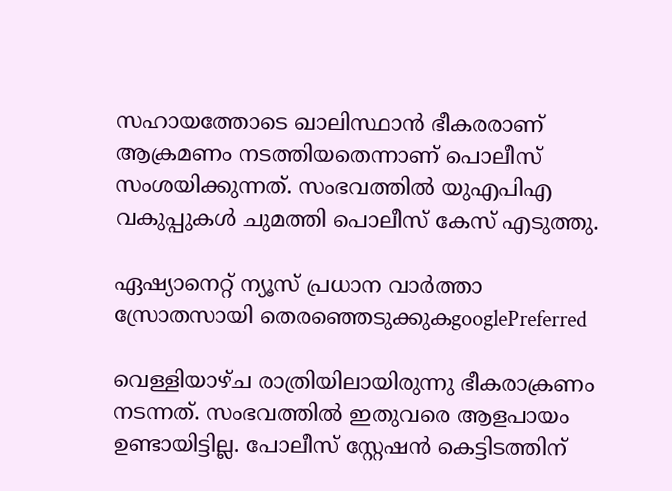സഹായത്തോടെ ഖാലിസ്ഥാന്‍ ഭീകരരാണ് ആക്രമണം നടത്തിയതെന്നാണ് പൊലീസ് സംശയിക്കുന്നത്. സംഭവത്തിൽ യുഎപിഎ വകുപ്പുകൾ ചുമത്തി പൊലീസ് കേസ് എടുത്തു.

ഏഷ്യാനെറ്റ് ന്യൂസ് പ്രധാന വാർത്താ സ്രോതസായി തെരഞ്ഞെടുക്കുകgooglePreferred

വെള്ളിയാഴ്ച രാത്രിയിലായിരുന്നു ഭീകരാക്രണം നടന്നത്. സംഭവത്തില്‍ ഇതുവരെ ആളപായം ഉണ്ടായിട്ടില്ല. പോലീസ് സ്റ്റേഷന്‍ കെട്ടിടത്തിന്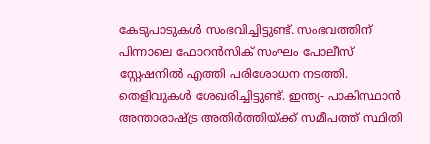കേടുപാടുകള്‍ സംഭവിച്ചിട്ടുണ്ട്. സംഭവത്തിന് പിന്നാലെ ഫോറന്‍സിക് സംഘം പോലീസ് സ്റ്റേഷനില്‍ എത്തി പരിശോധന നടത്തി. തെളിവുകള്‍ ശേഖരിച്ചിട്ടുണ്ട്. ഇന്ത്യ- പാകിസ്ഥാന്‍ അന്താരാഷ്ട്ര അതിര്‍ത്തിയ്ക്ക് സമീപത്ത് സ്ഥിതി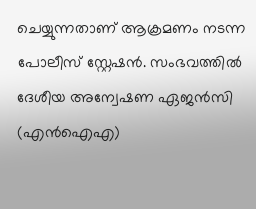ചെയ്യുന്നതാണ് ആക്രമണം നടന്ന പോലീസ് സ്റ്റേഷന്‍. സംഭവത്തിൽ ദേശീയ അന്വേഷണ ഏജൻസി (എൻഐഎ)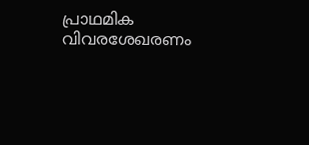പ്രാഥമിക വിവരശേഖരണം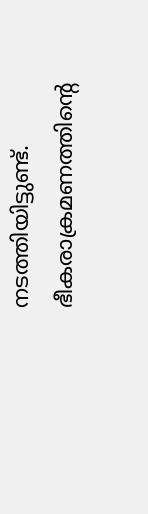നടത്തിയിട്ടുണ്ട്. ഭീകരാക്രമണത്തിന്റെ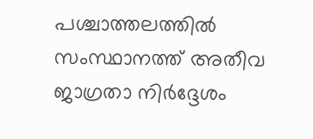പശ്ചാത്തലത്തില്‍ സംസ്ഥാനത്ത് അതീവ ജാഗ്രതാ നിര്‍ദ്ദേശം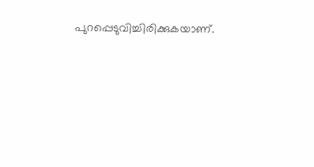പുറപ്പെടുവിച്ചിരിക്കുകയാണ്.